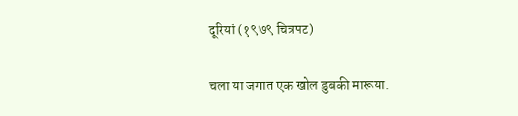दूरियां (१९७९ चित्रपट)

चला या जगात एक खोल डुबकी मारूया.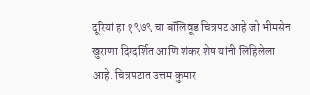दूरियां हा १९७९ चा बॉलिवूड चित्रपट आहे जो भीमसेन खुराणा दिग्दर्शित आणि शंकर शेष यांनी लिहिलेला आहे. चित्रपटात उत्तम कुमार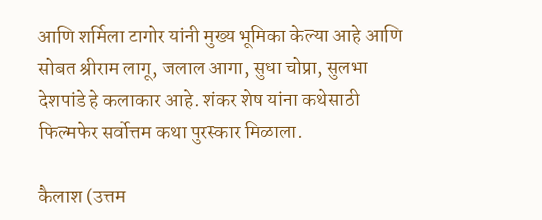आणि शर्मिला टागोर यांनी मुख्य भूमिका केल्या आहे आणि सोबत श्रीराम लागू, जलाल आगा, सुधा चोप्रा, सुलभा देशपांडे हे कलाकार आहे. शंकर शेष यांना कथेसाठी फिल्मफेर सर्वोत्तम कथा पुरस्कार मिळाला.

कैलाश (उत्तम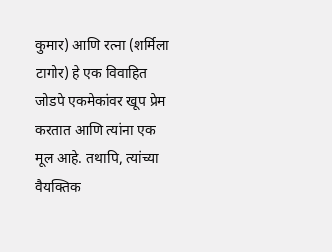कुमार) आणि रत्ना (शर्मिला टागोर) हे एक विवाहित जोडपे एकमेकांवर खूप प्रेम करतात आणि त्यांना एक मूल आहे. तथापि, त्यांच्या वैयक्तिक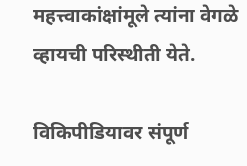महत्त्वाकांक्षांमूले त्यांना वेगळे व्हायची परिस्थीती येते.

विकिपीडियावर संपूर्ण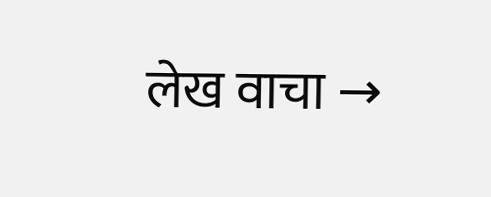लेख वाचा →